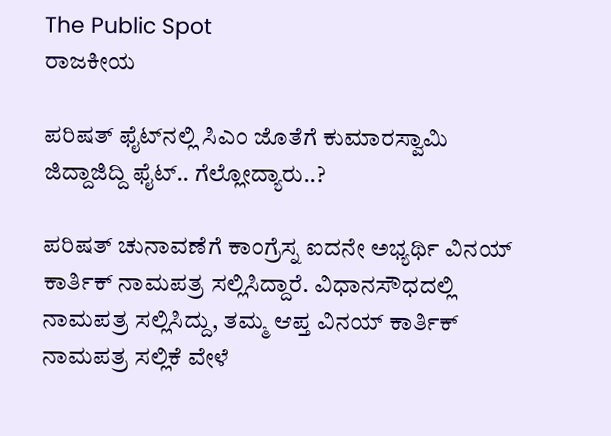The Public Spot
ರಾಜಕೀಯ

ಪರಿಷತ್‌ ಫೈಟ್‌ನಲ್ಲಿ ಸಿಎಂ ಜೊತೆಗೆ ಕುಮಾರಸ್ವಾಮಿ ಜಿದ್ದಾಜಿದ್ದಿ ಫೈಟ್‌.. ಗೆಲ್ಲೋದ್ಯಾರು..?

ಪರಿಷತ್ ಚುನಾವಣೆಗೆ ಕಾಂಗ್ರೆಸ್ನ ಐದನೇ ಅಭ್ಯರ್ಥಿ ವಿನಯ್ ಕಾರ್ತಿಕ್ ನಾಮಪತ್ರ ಸಲ್ಲಿಸಿದ್ದಾರೆ. ವಿಧಾನಸೌಧದಲ್ಲಿ ನಾಮಪತ್ರ ಸಲ್ಲಿಸಿದ್ದು, ತಮ್ಮ ಆಪ್ತ ವಿನಯ್ ಕಾರ್ತಿಕ್ ನಾಮಪತ್ರ ಸಲ್ಲಿಕೆ ವೇಳೆ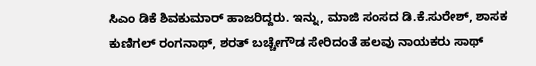ಸಿಎಂ ಡಿಕೆ ಶಿವಕುಮಾರ್ ಹಾಜರಿದ್ದರು. ಇನ್ನು, ಮಾಜಿ ಸಂಸದ ಡಿ.ಕೆ.ಸುರೇಶ್, ಶಾಸಕ ಕುಣಿಗಲ್ ರಂಗನಾಥ್, ಶರತ್ ಬಚ್ಚೇಗೌಡ ಸೇರಿದಂತೆ ಹಲವು ನಾಯಕರು ಸಾಥ್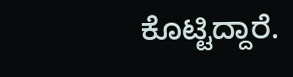ಕೊಟ್ಟಿದ್ದಾರೆ.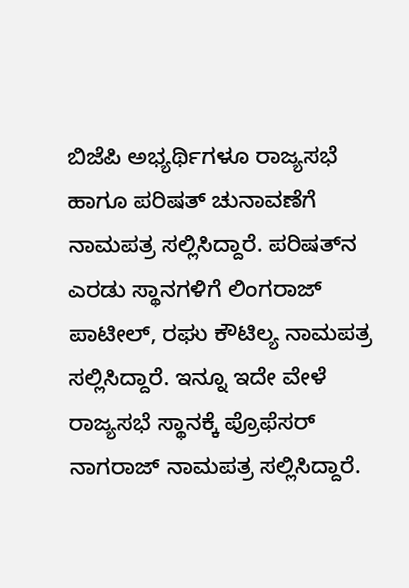ಬಿಜೆಪಿ ಅಭ್ಯರ್ಥಿಗಳೂ ರಾಜ್ಯಸಭೆ ಹಾಗೂ ಪರಿಷತ್ ಚುನಾವಣೆಗೆ ನಾಮಪತ್ರ ಸಲ್ಲಿಸಿದ್ದಾರೆ. ಪರಿಷತ್‌ನ ಎರಡು ಸ್ಥಾನಗಳಿಗೆ ಲಿಂಗರಾಜ್ ಪಾಟೀಲ್, ರಘು ಕೌಟಿಲ್ಯ ನಾಮಪತ್ರ ಸಲ್ಲಿಸಿದ್ದಾರೆ. ಇನ್ನೂ ಇದೇ ವೇಳೆ ರಾಜ್ಯಸಭೆ ಸ್ಥಾನಕ್ಕೆ ಪ್ರೊಫೆಸರ್ ನಾಗರಾಜ್‌ ನಾಮಪತ್ರ ಸಲ್ಲಿಸಿದ್ದಾರೆ.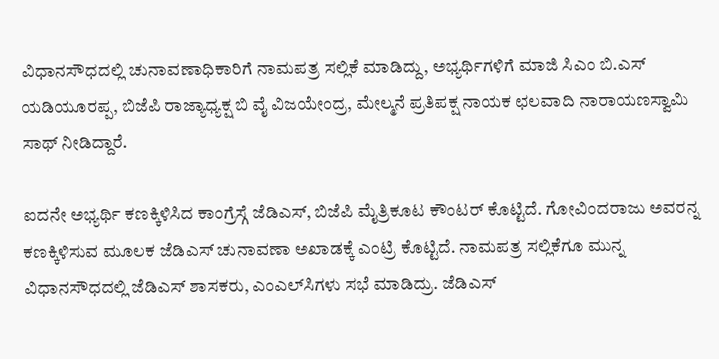ವಿಧಾನಸೌಧದಲ್ಲಿ ಚುನಾವಣಾಧಿಕಾರಿಗೆ ನಾಮಪತ್ರ ಸಲ್ಲಿಕೆ ಮಾಡಿದ್ದು, ಅಭ್ಯರ್ಥಿಗಳಿಗೆ ಮಾಜಿ ಸಿಎಂ ಬಿ.ಎಸ್ ಯಡಿಯೂರಪ್ಪ, ಬಿಜೆಪಿ ರಾಜ್ಯಾಧ್ಯಕ್ಷ ಬಿ ವೈ ವಿಜಯೇಂದ್ರ, ಮೇಲ್ಮನೆ ಪ್ರತಿಪಕ್ಷ ನಾಯಕ ಛಲವಾದಿ ನಾರಾಯಣಸ್ವಾಮಿ ಸಾಥ್‌ ನೀಡಿದ್ದಾರೆ.

ಐದನೇ ಅಭ್ಯರ್ಥಿ ಕಣಕ್ಕಿಳಿಸಿದ ಕಾಂಗ್ರೆಸ್ಗೆ ಜೆಡಿಎಸ್, ಬಿಜೆಪಿ ಮೈತ್ರಿಕೂಟ ಕೌಂಟರ್ ಕೊಟ್ಟಿದೆ. ಗೋವಿಂದರಾಜು ಅವರನ್ನ ಕಣಕ್ಕಿಳಿಸುವ ಮೂಲಕ ಜೆಡಿಎಸ್ ಚುನಾವಣಾ ಅಖಾಡಕ್ಕೆ ಎಂಟ್ರಿ ಕೊಟ್ಟಿದೆ. ನಾಮಪತ್ರ ಸಲ್ಲಿಕೆಗೂ ಮುನ್ನ ವಿಧಾನಸೌಧದಲ್ಲಿ ಜೆಡಿಎಸ್ ಶಾಸಕರು, ಎಂಎಲ್‌‌ಸಿಗಳು ಸಭೆ ಮಾಡಿದ್ರು. ಜೆಡಿಎಸ್‌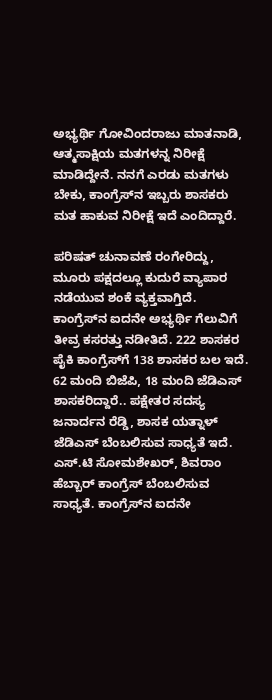ಅಭ್ಯರ್ಥಿ ಗೋವಿಂದರಾಜು ಮಾತನಾಡಿ, ಆತ್ಮಸಾಕ್ಷಿಯ ಮತಗಳನ್ನ ನಿರೀಕ್ಷೆ ಮಾಡಿದ್ದೇನೆ. ನನಗೆ ಎರಡು ಮತಗಳು ಬೇಕು, ಕಾಂಗ್ರೆಸ್‌ನ ಇಬ್ಬರು ಶಾಸಕರು ಮತ ಹಾಕುವ ನಿರೀಕ್ಷೆ ಇದೆ ಎಂದಿದ್ದಾರೆ.

ಪರಿಷತ್ ಚುನಾವಣೆ ರಂಗೇರಿದ್ದು, ಮೂರು ಪಕ್ಷದಲ್ಲೂ ಕುದುರೆ ವ್ಯಾಪಾರ ನಡೆಯುವ ಶಂಕೆ ವ್ಯಕ್ತವಾಗ್ತಿದೆ. ಕಾಂಗ್ರೆಸ್‌ನ ಐದನೇ ಅಭ್ಯರ್ಥಿ ಗೆಲುವಿಗೆ ತೀವ್ರ ಕಸರತ್ತು ನಡೀತಿದೆ. 222 ಶಾಸಕರ ಪೈಕಿ ಕಾಂಗ್ರೆಸ್‌ಗೆ 138 ಶಾಸಕರ ಬಲ ಇದೆ. 62 ಮಂದಿ ಬಿಜೆಪಿ, 18 ಮಂದಿ ಜೆಡಿಎಸ್ ಶಾಸಕರಿದ್ದಾರೆ.. ಪಕ್ಷೇತರ ಸದಸ್ಯ ಜನಾರ್ದನ ರೆಡ್ಡಿ, ಶಾಸಕ ಯತ್ನಾಳ್ ಜೆಡಿಎಸ್ ಬೆಂಬಲಿಸುವ ಸಾಧ್ಯತೆ ಇದೆ. ಎಸ್.ಟಿ ಸೋಮಶೇಖರ್, ಶಿವರಾಂ ಹೆಬ್ಬಾರ್ ಕಾಂಗ್ರೆಸ್ ಬೆಂಬಲಿಸುವ ಸಾಧ್ಯತೆ. ಕಾಂಗ್ರೆಸ್‌ನ ಐದನೇ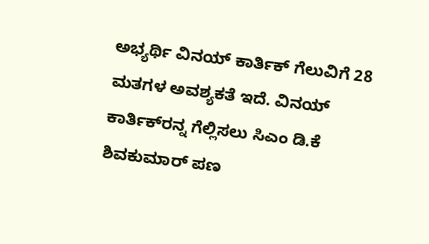ಅಭ್ಯರ್ಥಿ ವಿನಯ್ ಕಾರ್ತಿಕ್‌ ಗೆಲುವಿಗೆ 28 ಮತಗಳ ಅವಶ್ಯಕತೆ ಇದೆ. ವಿನಯ್ ಕಾರ್ತಿಕ್‌ರನ್ನ ಗೆಲ್ಲಿಸಲು ಸಿಎಂ ಡಿ.ಕೆ ಶಿವಕುಮಾರ್ ಪಣ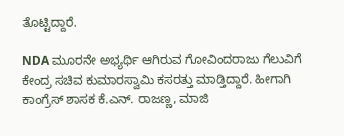ತೊಟ್ಟಿದ್ದಾರೆ.

NDA ಮೂರನೇ ಅಭ್ಯರ್ಥಿ ಆಗಿರುವ ಗೋವಿಂದರಾಜು ಗೆಲುವಿಗೆ ಕೇಂದ್ರ ಸಚಿವ ಕುಮಾರಸ್ವಾಮಿ ಕಸರತ್ತು ಮಾಡ್ತಿದ್ದಾರೆ. ಹೀಗಾಗಿ ಕಾಂಗ್ರೆಸ್‌ ಶಾಸಕ ಕೆ‌.ಎನ್. ರಾಜಣ್ಣ, ಮಾಜಿ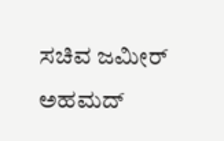ಸಚಿವ ಜಮೀರ್ ಅಹಮದ್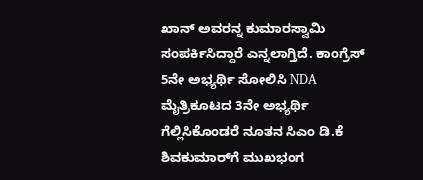ಖಾನ್‌ ಅವರನ್ನ ಕುಮಾರಸ್ವಾಮಿ ಸಂಪರ್ಕಿಸಿದ್ದಾರೆ ಎನ್ನಲಾಗ್ತಿದೆ. ಕಾಂಗ್ರೆಸ್‌ 5ನೇ ಅಭ್ಯರ್ಥಿ ಸೋಲಿಸಿ NDA ಮೈತ್ರಿಕೂಟದ 3ನೇ ಅಭ್ಯರ್ಥಿ ಗೆಲ್ಲಿಸಿಕೊಂಡರೆ ನೂತನ ಸಿಎಂ ಡಿ.ಕೆ ಶಿವಕುಮಾರ್‌ಗೆ ಮುಖಭಂಗ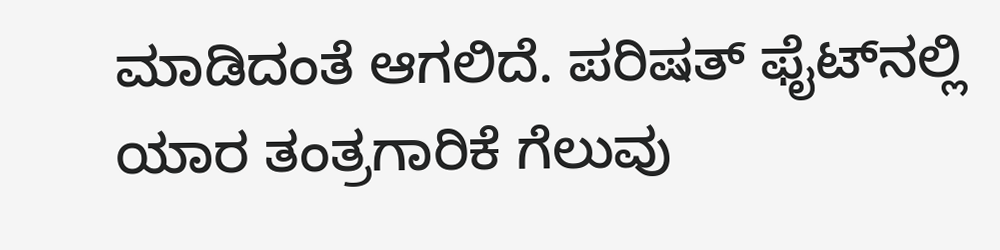ಮಾಡಿದಂತೆ ಆಗಲಿದೆ. ಪರಿಷತ್‌ ಫೈಟ್‌ನಲ್ಲಿ ಯಾರ ತಂತ್ರಗಾರಿಕೆ ಗೆಲುವು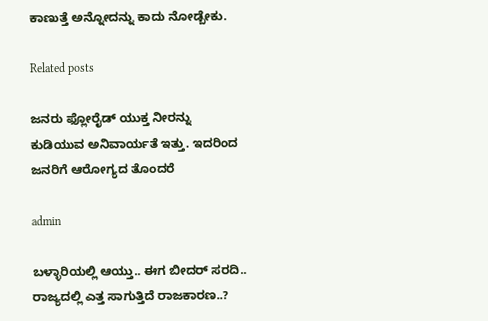ಕಾಣುತ್ತೆ ಅನ್ನೋದನ್ನು ಕಾದು ನೋಡ್ಬೇಕು.

Related posts

ಜನರು ಫ್ಲೋರೈಡ್ ಯುಕ್ತ ನೀರನ್ನು ಕುಡಿಯುವ ಅನಿವಾರ್ಯತೆ ಇತ್ತು. ಇದರಿಂದ ಜನರಿಗೆ ಆರೋಗ್ಯದ ತೊಂದರೆ

admin

ಬಳ್ಳಾರಿಯಲ್ಲಿ ಆಯ್ತು.. ಈಗ ಬೀದರ್ ಸರದಿ.. ರಾಜ್ಯದಲ್ಲಿ ಎತ್ತ ಸಾಗುತ್ತಿದೆ ರಾಜಕಾರಣ..?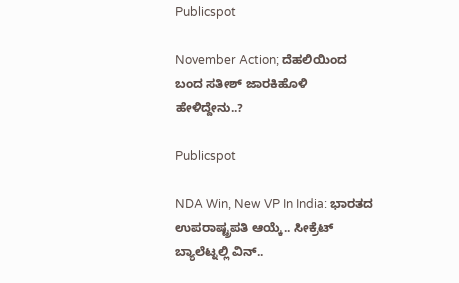Publicspot

November Action; ದೆಹಲಿಯಿಂದ ಬಂದ ಸತೀಶ್ ಜಾರಕಿಹೊಳಿ ಹೇಳಿದ್ದೇನು..?

Publicspot

NDA Win, New VP In India: ಭಾರತದ ಉಪರಾಷ್ಟ್ರಪತಿ ಆಯ್ಕೆ.. ಸೀಕ್ರೆಟ್ ಬ್ಯಾಲೆಟ್ನಲ್ಲಿ ವಿನ್..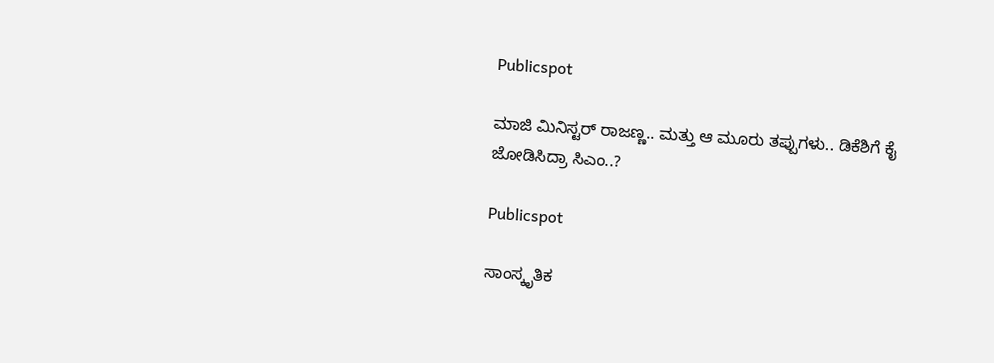Publicspot

ಮಾಜಿ ಮಿನಿಸ್ಟರ್ ರಾಜಣ್ಣ.. ಮತ್ತು ಆ ಮೂರು ತಪ್ಪುಗಳು.. ಡಿಕೆಶಿಗೆ ಕೈ ಜೋಡಿಸಿದ್ರಾ ಸಿಎಂ..?

Publicspot

ಸಾಂಸ್ಕೃತಿಕ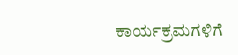ಕಾರ್ಯಕ್ರಮಗಳಿಗೆ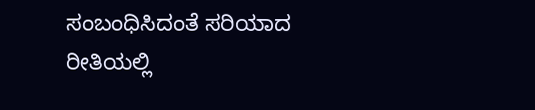ಸಂಬಂಧಿಸಿದಂತೆ ಸರಿಯಾದ ರೀತಿಯಲ್ಲಿ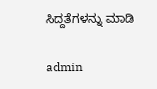ಸಿದ್ದತೆಗಳನ್ನು ಮಾಡಿ

admin